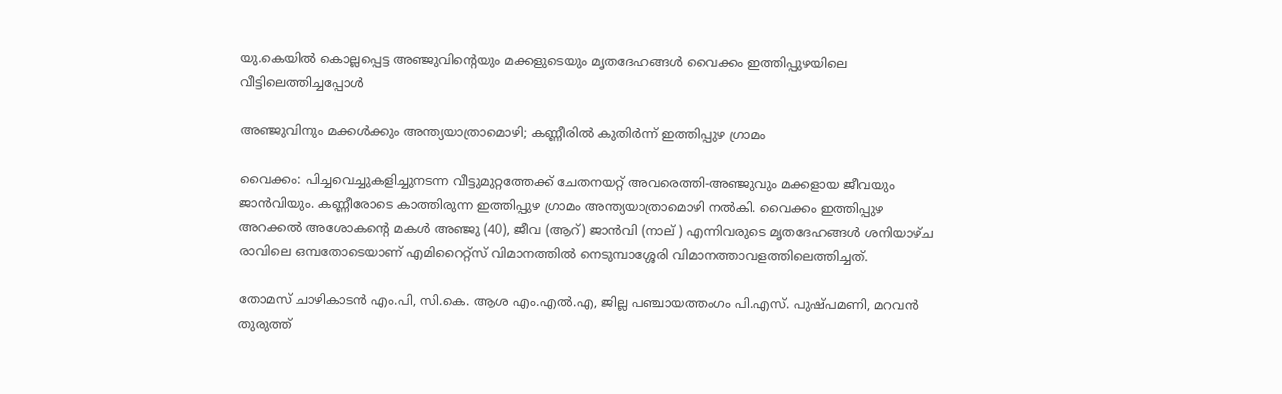യു.കെയിൽ കൊല്ലപ്പെട്ട അഞ്ജുവിന്‍റെയും മക്കളുടെയും മൃതദേഹങ്ങൾ വൈക്കം ഇത്തിപ്പുഴയിലെ വീട്ടിലെത്തിച്ചപ്പോൾ

അഞ്ജുവിനും മക്കൾക്കും അന്ത്യയാത്രാമൊഴി; കണ്ണീരിൽ കുതിർന്ന് ഇത്തിപ്പുഴ ഗ്രാമം

വൈക്കം: പിച്ചവെച്ചുകളിച്ചുനടന്ന വീട്ടുമുറ്റത്തേക്ക് ചേതനയറ്റ് അവരെത്തി-അഞ്ജുവും മക്കളായ ജീവയും ജാൻവിയും. കണ്ണീരോടെ കാത്തിരുന്ന ഇത്തിപ്പുഴ ഗ്രാമം അന്ത്യയാത്രാമൊഴി നൽകി. വൈക്കം ഇത്തിപ്പുഴ അറക്കൽ അശോകന്‍റെ മകൾ അഞ്ജു (40), ജീവ (ആറ്) ജാൻവി (നാല് ) എന്നിവരുടെ മൃതദേഹങ്ങൾ ശനിയാഴ്ച രാവിലെ ഒമ്പതോടെയാണ് എമിറൈറ്റ്സ് വിമാനത്തിൽ നെടുമ്പാശ്ശേരി വിമാനത്താവളത്തിലെത്തിച്ചത്.

തോമസ് ചാഴികാടൻ എം.പി, സി.കെ. ആശ എം.എൽ.എ, ജില്ല പഞ്ചായത്തംഗം പി.എസ്. പുഷ്പമണി, മറവൻ തുരുത്ത്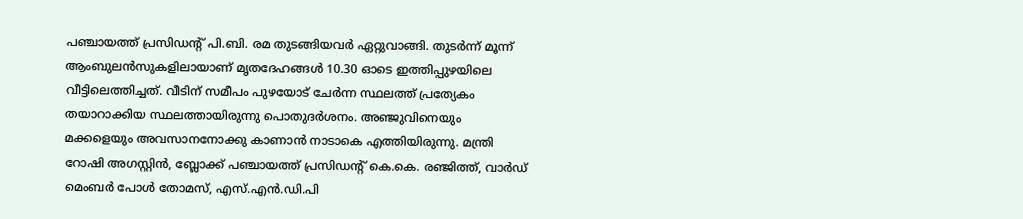പഞ്ചായത്ത് പ്രസിഡന്‍റ് പി.ബി. രമ തുടങ്ങിയവർ ഏറ്റുവാങ്ങി. തുടർന്ന് മൂന്ന് ആംബുലൻസുകളിലായാണ് മൃതദേഹങ്ങൾ 10.30 ഓടെ ഇത്തിപ്പുഴയിലെ വീട്ടിലെത്തിച്ചത്. വീടിന് സമീപം പുഴയോട് ചേർന്ന സ്ഥലത്ത് പ്രത്യേകം തയാറാക്കിയ സ്ഥലത്തായിരുന്നു പൊതുദർശനം. അഞ്ജുവിനെയും മക്കളെയും അവസാനനോക്കു കാണാൻ നാടാകെ എത്തിയിരുന്നു. മന്ത്രി റോഷി അഗസ്റ്റിൻ, ബ്ലോക്ക് പഞ്ചായത്ത് പ്രസിഡന്‍റ് കെ.കെ. രഞ്ജിത്ത്, വാർഡ് മെംബർ പോൾ തോമസ്, എസ്.എൻ.ഡി.പി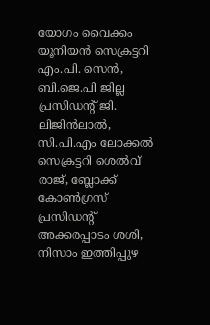യോഗം വൈക്കം യൂനിയൻ സെക്രട്ടറി എം.പി. സെൻ, ബി.ജെ.പി ജില്ല പ്രസിഡന്‍റ് ജി. ലിജിൻലാൽ, സി.പി.എം ലോക്കൽ സെക്രട്ടറി ശെൽവ് രാജ്, ബ്ലോക്ക് കോൺഗ്രസ് പ്രസിഡന്‍റ് അക്കരപ്പാടം ശശി, നിസാം ഇത്തിപ്പുഴ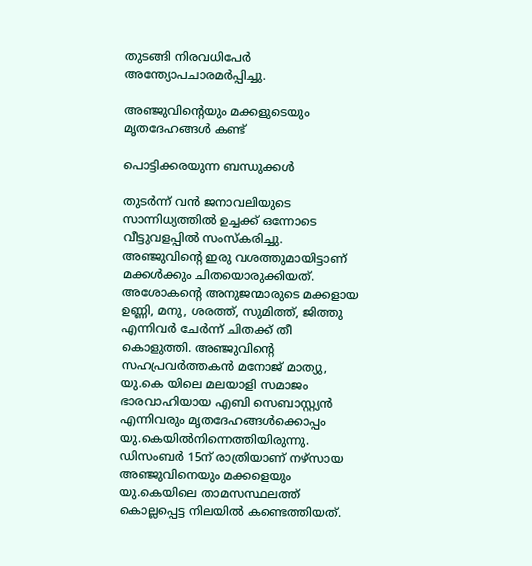തുടങ്ങി നിരവധിപേർ അന്ത്യോപചാരമർപ്പിച്ചു.

അഞ്ജുവിന്‍റെയും മക്കളുടെയും മൃതദേഹങ്ങൾ കണ്ട്

പൊട്ടിക്കരയുന്ന ബന്ധുക്കൾ

തുടർന്ന് വൻ ജനാവലിയുടെ സാന്നിധ്യത്തിൽ ഉച്ചക്ക് ഒന്നോടെ വീട്ടുവളപ്പിൽ സംസ്കരിച്ചു. അഞ്ജുവിന്‍റെ ഇരു വശത്തുമായിട്ടാണ് മക്കൾക്കും ചിതയൊരുക്കിയത്. അശോകന്‍റെ അനുജന്മാരുടെ മക്കളായ ഉണ്ണി, മനു, ശരത്ത്, സുമിത്ത്, ജിത്തു എന്നിവർ ചേർന്ന് ചിതക്ക് തീ കൊളുത്തി. അഞ്ജുവിന്‍റെ സഹപ്രവർത്തകൻ മനോജ് മാത്യു, യു.കെ യിലെ മലയാളി സമാജം ഭാരവാഹിയായ എബി സെബാസ്റ്റ്യൻ എന്നിവരും മൃതദേഹങ്ങൾക്കൊപ്പം യു.കെയിൽനിന്നെത്തിയിരുന്നു. ഡിസംബർ 15ന് രാത്രിയാണ് നഴ്സായ അഞ്ജുവിനെയും മക്കളെയും യു.കെയിലെ താമസസ്ഥലത്ത് കൊല്ലപ്പെട്ട നിലയിൽ കണ്ടെത്തിയത്.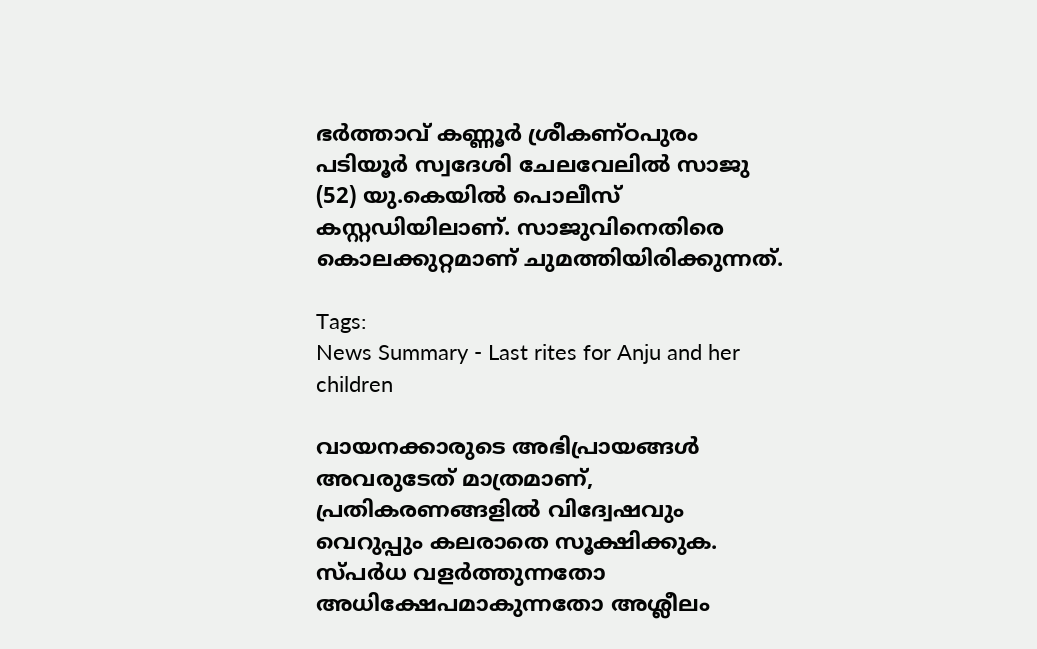ഭര്‍ത്താവ് കണ്ണൂര്‍ ശ്രീകണ്ഠപുരം പടിയൂര്‍ സ്വദേശി ചേലവേലിൽ സാജു (52) യു.കെയിൽ പൊലീസ് കസ്റ്റഡിയിലാണ്. സാജുവിനെതിരെ കൊലക്കുറ്റമാണ് ചുമത്തിയിരിക്കുന്നത്.

Tags:
News Summary - Last rites for Anju and her children

വായനക്കാരുടെ അഭിപ്രായങ്ങള്‍ അവരുടേത് മാത്രമാണ്, പ്രതികരണങ്ങളിൽ വിദ്വേഷവും വെറുപ്പും കലരാതെ സൂക്ഷിക്കുക. സ്പർധ വളർത്തുന്നതോ അധിക്ഷേപമാകുന്നതോ അശ്ലീലം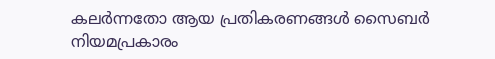കലർന്നതോ ആയ പ്രതികരണങ്ങൾ സൈബർ നിയമപ്രകാരം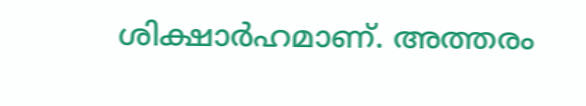ശിക്ഷാർഹമാണ്. അത്തരം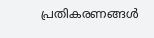പ്രതികരണങ്ങൾ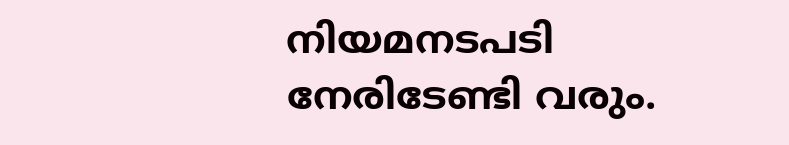നിയമനടപടി നേരിടേണ്ടി വരും.